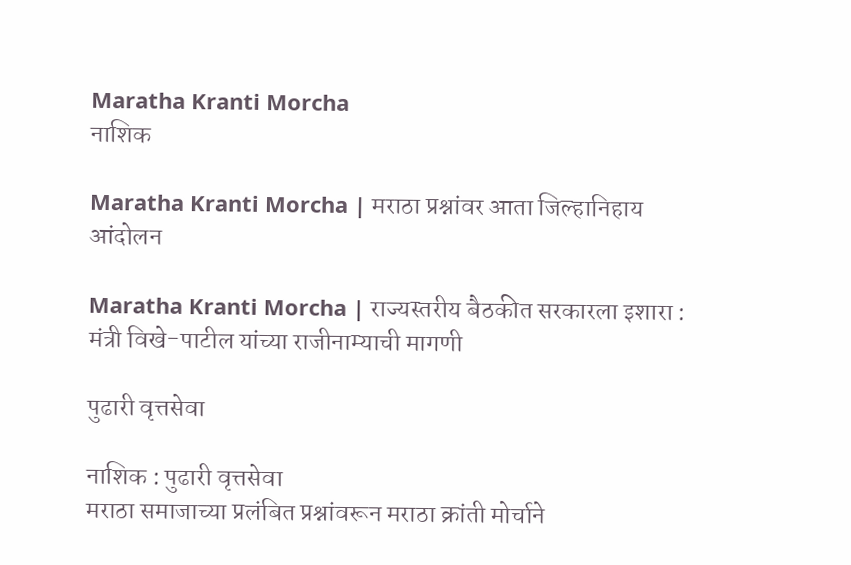Maratha Kranti Morcha
नाशिक

Maratha Kranti Morcha | मराठा प्रश्नांवर आता जिल्हानिहाय आंदोलन

Maratha Kranti Morcha | राज्यस्तरीय बैठकीत सरकारला इशारा : मंत्री विखे-पाटील यांच्या राजीनाम्याची मागणी

पुढारी वृत्तसेवा

नाशिक : पुढारी वृत्तसेवा
मराठा समाजाच्या प्रलंबित प्रश्नांवरून मराठा क्रांती मोर्चाने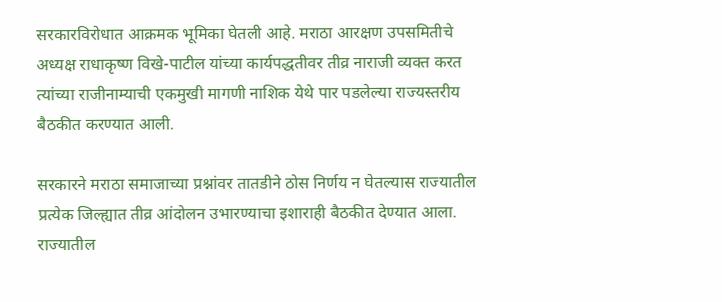सरकारविरोधात आक्रमक भूमिका घेतली आहे. मराठा आरक्षण उपसमितीचे अध्यक्ष राधाकृष्ण विखे-पाटील यांच्या कार्यपद्धतीवर तीव्र नाराजी व्यक्त करत त्यांच्या राजीनाम्याची एकमुखी मागणी नाशिक येथे पार पडलेल्या राज्यस्तरीय बैठकीत करण्यात आली.

सरकारने मराठा समाजाच्या प्रश्नांवर तातडीने ठोस निर्णय न घेतल्यास राज्यातील प्रत्येक जिल्ह्यात तीव्र आंदोलन उभारण्याचा इशाराही बैठकीत देण्यात आला. राज्यातील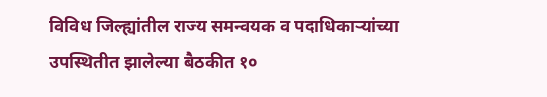विविध जिल्ह्यांतील राज्य समन्वयक व पदाधिकाऱ्यांच्या उपस्थितीत झालेल्या बैठकीत १०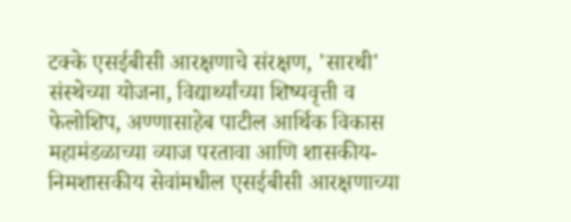टक्के एसईबीसी आरक्षणाचे संरक्षण, 'सारथी' संस्थेच्या योजना, विद्यार्थ्यांच्या शिष्यवृत्ती व फेलोशिप, अण्णासाहेब पाटील आर्थिक विकास महामंडळाच्या व्याज परतावा आणि शासकीय-निमशासकीय सेवांमधील एसईबीसी आरक्षणाच्या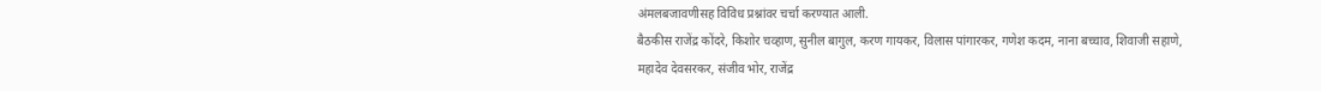अंमलबजावणीसह विविध प्रश्नांवर चर्चा करण्यात आली.
बैठकीस राजेंद्र कोंदरे, किशोर चव्हाण, सुनील बागुल, करण गायकर, विलास पांगारकर, गणेश कदम, नाना बच्चाव, शिवाजी सहाणे, महादेव देवसरकर, संजीव भोर, राजेंद्र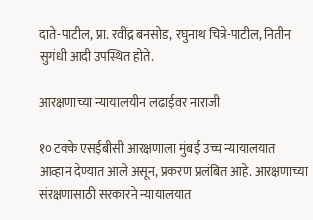दाते-पाटील, प्रा. रवींद्र बनसोड, रघुनाथ चित्रे-पाटील, नितीन सुगंधी आदी उपस्थित होते.

आरक्षणाच्या न्यायालयीन लढाईवर नाराजी

१० टक्के एसईबीसी आरक्षणाला मुंबई उच्च न्यायालयात आव्हान देण्यात आले असून, प्रकरण प्रलंबित आहे. आरक्षणाच्या संरक्षणासाठी सरकारने न्यायालयात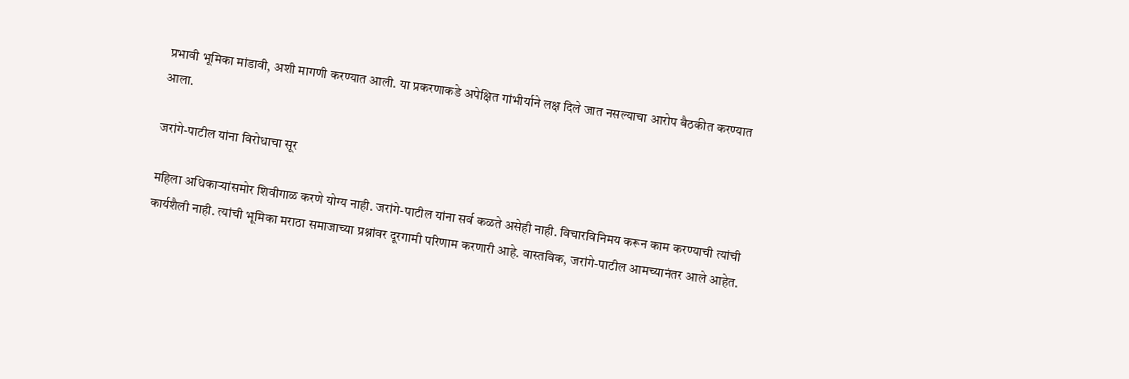प्रभावी भूमिका मांडावी, अशी मागणी करण्यात आली. या प्रकरणाकडे अपेक्षित गांभीर्याने लक्ष दिले जात नसल्याचा आरोप बैठकीत करण्यात आला.

जरांगे-पाटील यांना विरोधाचा सूर

महिला अधिकाऱ्यांसमोर शिवीगाळ करणे योग्य नाही. जरांगे-पाटील यांना सर्व कळते असेही नाही. विचारविनिमय करून काम करण्याची त्यांची कार्यशैली नाही. त्यांची भूमिका मराठा समाजाच्या प्रश्नांवर दूरगामी परिणाम करणारी आहे. वास्तविक, जरांगे-पाटील आमच्यानंतर आले आहेत.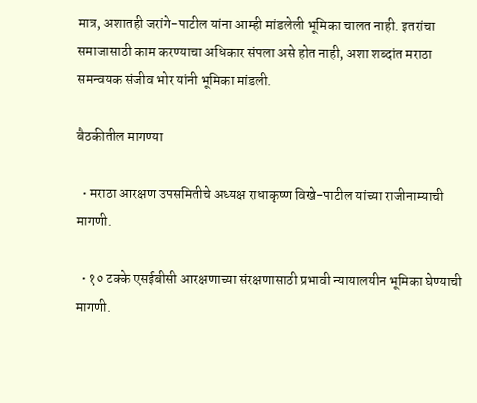मात्र, अशातही जरांगे-पाटील यांना आम्ही मांडलेली भूमिका चालत नाही. इतरांचा समाजासाठी काम करण्याचा अधिकार संपला असे होत नाही, अशा शब्दांत मराठा समन्वयक संजीव भोर यांनी भूमिका मांडली.

बैठकीतील मागण्या

  • मराठा आरक्षण उपसमितीचे अध्यक्ष राधाकृष्ण विखे-पाटील यांच्या राजीनाम्याची मागणी.

  • १० टक्के एसईबीसी आरक्षणाच्या संरक्षणासाठी प्रभावी न्यायालयीन भूमिका घेण्याची मागणी.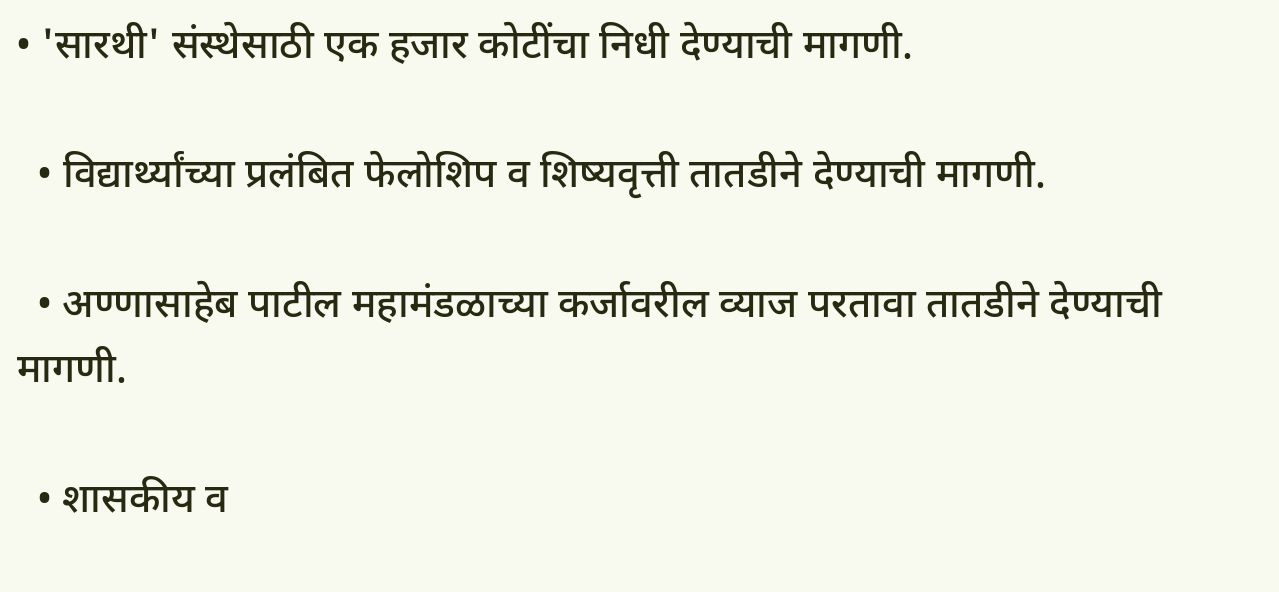• 'सारथी' संस्थेसाठी एक हजार कोटींचा निधी देण्याची मागणी.

  • विद्यार्थ्यांच्या प्रलंबित फेलोशिप व शिष्यवृत्ती तातडीने देण्याची मागणी.

  • अण्णासाहेब पाटील महामंडळाच्या कर्जावरील व्याज परतावा तातडीने देण्याची मागणी.

  • शासकीय व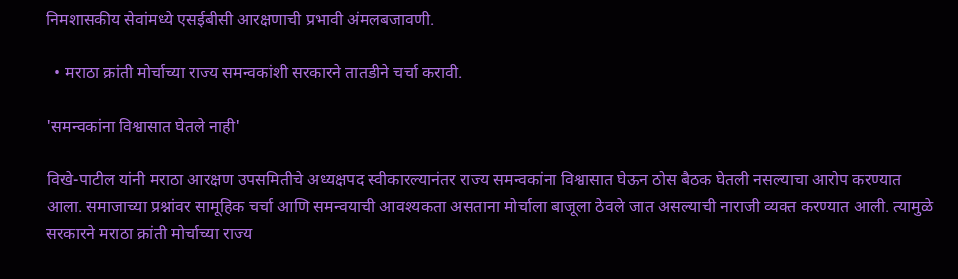निमशासकीय सेवांमध्ये एसईबीसी आरक्षणाची प्रभावी अंमलबजावणी.

  • मराठा क्रांती मोर्चाच्या राज्य समन्वकांशी सरकारने तातडीने चर्चा करावी.

'समन्वकांना विश्वासात घेतले नाही'

विखे-पाटील यांनी मराठा आरक्षण उपसमितीचे अध्यक्षपद स्वीकारल्यानंतर राज्य समन्वकांना विश्वासात घेऊन ठोस बैठक घेतली नसल्याचा आरोप करण्यात आला. समाजाच्या प्रश्नांवर सामूहिक चर्चा आणि समन्वयाची आवश्यकता असताना मोर्चाला बाजूला ठेवले जात असल्याची नाराजी व्यक्त करण्यात आली. त्यामुळे सरकारने मराठा क्रांती मोर्चाच्या राज्य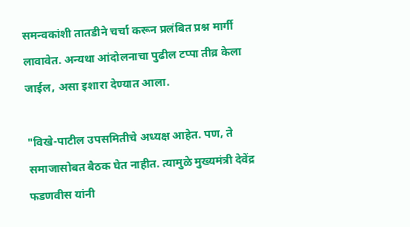समन्वकांशी तातडीने चर्चा करून प्रलंबित प्रश्न मार्गी लावावेत. अन्यथा आंदोलनाचा पुढील टप्पा तीव्र केला जाईल, असा इशारा देण्यात आला.

"विखे-पाटील उपसमितीचे अध्यक्ष आहेत. पण, ते समाजासोबत बैठक घेत नाहीत. त्यामुळे मुख्यमंत्री देवेंद्र फडणवीस यांनी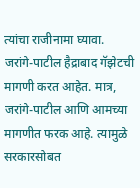त्यांचा राजीनामा घ्यावा. जरांगे-पाटील हैद्राबाद गॅझेटची मागणी करत आहेत. मात्र, जरांगे-पाटील आणि आमच्या मागणीत फरक आहे. त्यामुळे सरकारसोबत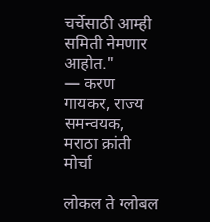चर्चेसाठी आम्ही समिती नेमणार आहोत."
— करण गायकर, राज्य समन्वयक, मराठा क्रांती मोर्चा

लोकल ते ग्लोबल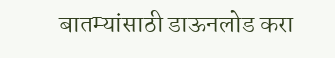बातम्यांसाठी डाऊनलोड करा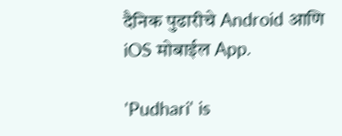दैनिक पुढारीचे Android आणि iOS मोबाईल App.

'Pudhari' is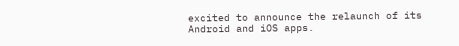excited to announce the relaunch of its Android and iOS apps.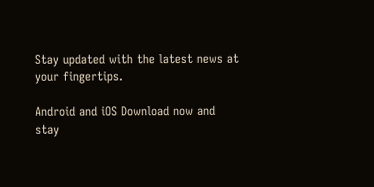Stay updated with the latest news at your fingertips.

Android and iOS Download now and stay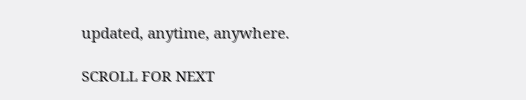updated, anytime, anywhere.

SCROLL FOR NEXT